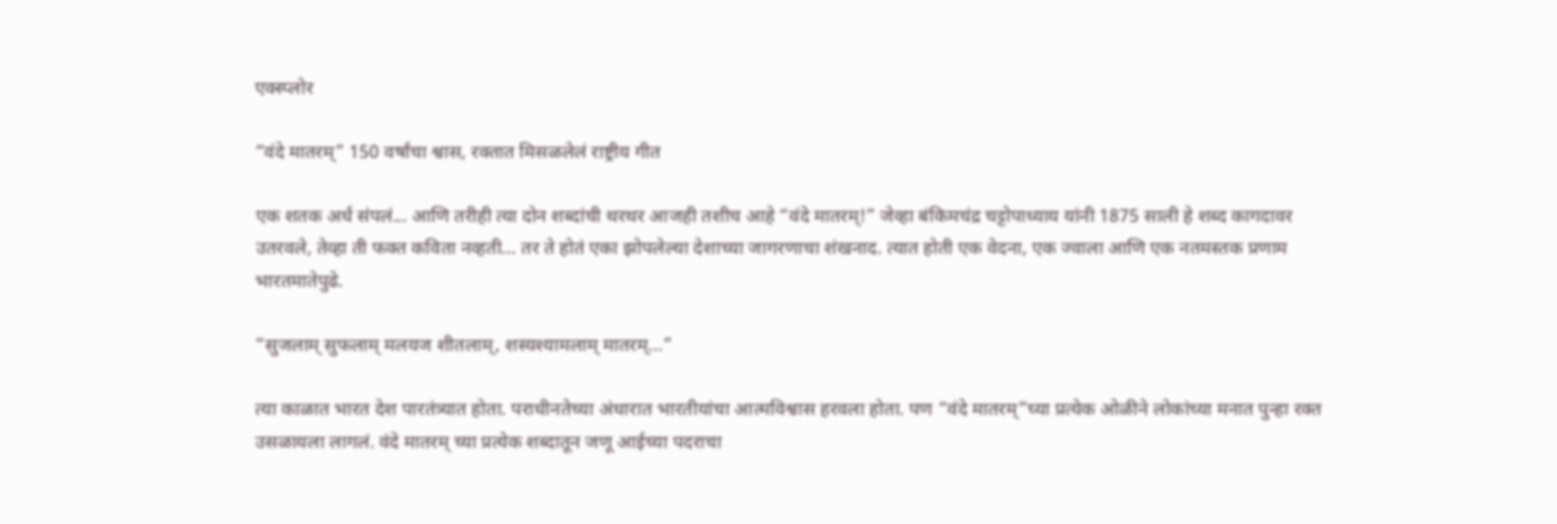एक्स्प्लोर

“वंदे मातरम्” 150 वर्षांचा श्वास, रक्तात मिसळलेलं राष्ट्रीय गीत

एक शतक अर्धं संपलं... आणि तरीही त्या दोन शब्दांची थरथर आजही तशीच आहे “वंदे मातरम्!” जेव्हा बंकिमचंद्र चट्टोपाध्याय यांनी 1875 साली हे शब्द कागदावर उतरवले, तेव्हा ती फक्त कविता नव्हती... तर ते होतं एका झोपलेल्या देशाच्या जागरणाचा शंखनाद. त्यात होती एक वेदना, एक ज्वाला आणि एक नतमस्तक प्रणाम भारतमातेपुढे.

“सुजलाम् सुफलाम् मलयज शीतलाम्, शस्यश्यामलाम् मातरम्...”

त्या काळात भारत देश पारतंत्र्यात होता. पराधीनतेच्या अंधारात भारतीयांचा आत्मविश्वास हरवला होता. पण “वंदे मातरम्”च्या प्रत्येक ओळीने लोकांच्या मनात पुन्हा रक्त उसळायला लागलं. वंदे मातरम् च्या प्रत्येक शब्दातून जणू आईच्या पदराचा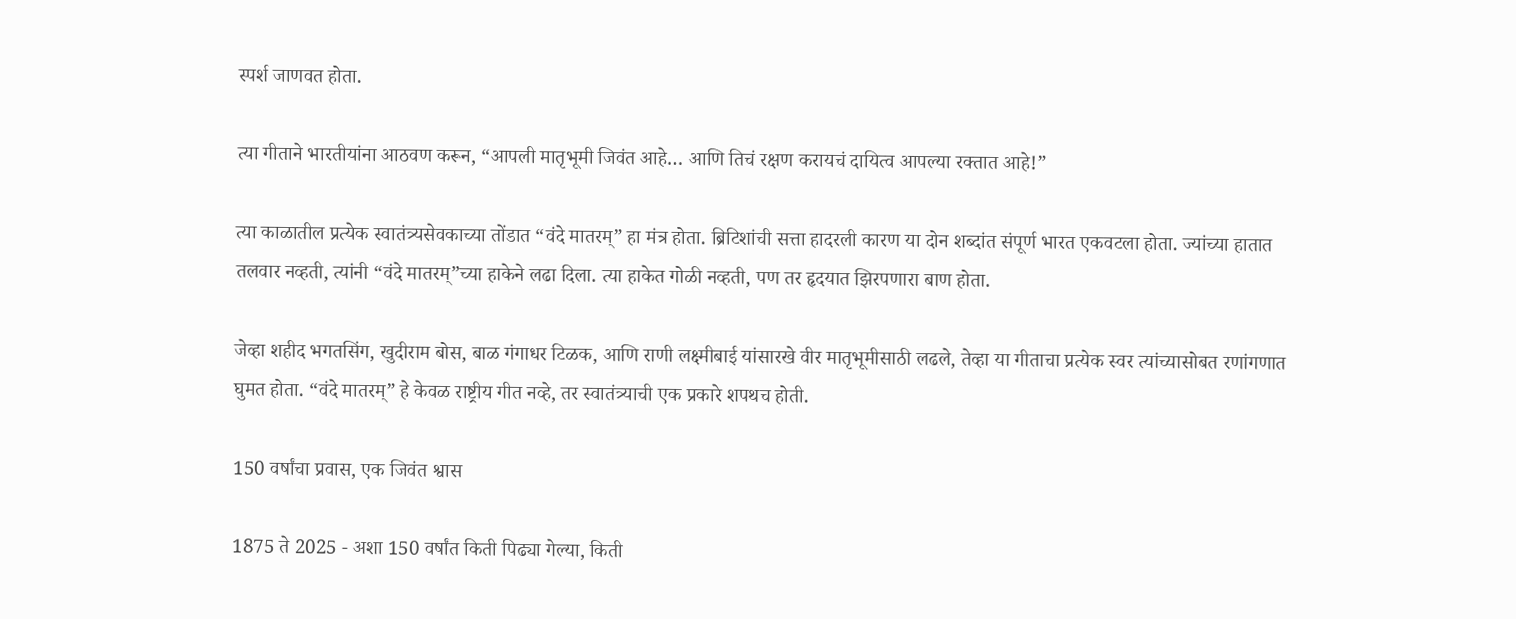स्पर्श जाणवत होता.

त्या गीताने भारतीयांना आठवण करून, “आपली मातृभूमी जिवंत आहे… आणि तिचं रक्षण करायचं दायित्व आपल्या रक्तात आहे!”

त्या काळातील प्रत्येक स्वातंत्र्यसेवकाच्या तोंडात “वंदे मातरम्” हा मंत्र होता. ब्रिटिशांची सत्ता हादरली कारण या दोन शब्दांत संपूर्ण भारत एकवटला होता. ज्यांच्या हातात तलवार नव्हती, त्यांनी “वंदे मातरम्”च्या हाकेने लढा दिला. त्या हाकेत गोळी नव्हती, पण तर हृदयात झिरपणारा बाण होता.

जेव्हा शहीद भगतसिंग, खुदीराम बोस, बाळ गंगाधर टिळक, आणि राणी लक्ष्मीबाई यांसारखे वीर मातृभूमीसाठी लढले, तेव्हा या गीताचा प्रत्येक स्वर त्यांच्यासोबत रणांगणात घुमत होता. “वंदे मातरम्” हे केवळ राष्ट्रीय गीत नव्हे, तर स्वातंत्र्याची एक प्रकारे शपथच होती.

150 वर्षांचा प्रवास, एक जिवंत श्वास

1875 ते 2025 - अशा 150 वर्षांत किती पिढ्या गेल्या, किती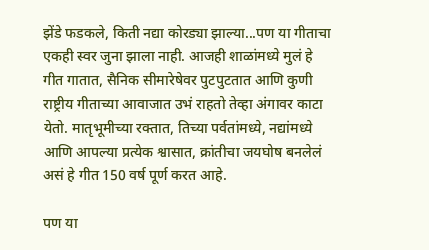झेंडे फडकले, किती नद्या कोरड्या झाल्या...पण या गीताचा एकही स्वर जुना झाला नाही. आजही शाळांमध्ये मुलं हे गीत गातात, सैनिक सीमारेषेवर पुटपुटतात आणि कुणी राष्ट्रीय गीताच्या आवाजात उभं राहतो तेव्हा अंगावर काटा येतो. मातृभूमीच्या रक्तात, तिच्या पर्वतांमध्ये, नद्यांमध्ये आणि आपल्या प्रत्येक श्वासात, क्रांतीचा जयघोष बनलेलं असं हे गीत 150 वर्ष पूर्ण करत आहे.

पण या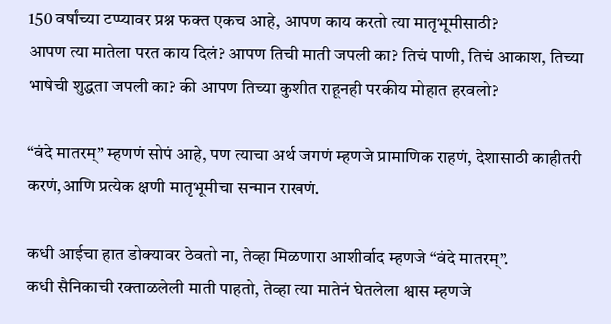150 वर्षांच्या टप्प्यावर प्रश्न फक्त एकच आहे, आपण काय करतो त्या मातृभूमीसाठी?
आपण त्या मातेला परत काय दिलं? आपण तिची माती जपली का? तिचं पाणी, तिचं आकाश, तिच्या भाषेची शुद्धता जपली का? की आपण तिच्या कुशीत राहूनही परकीय मोहात हरवलो?

“वंदे मातरम्” म्हणणं सोपं आहे, पण त्याचा अर्थ जगणं म्हणजे प्रामाणिक राहणं, देशासाठी काहीतरी करणं,आणि प्रत्येक क्षणी मातृभूमीचा सन्मान राखणं.

कधी आईचा हात डोक्यावर ठेवतो ना, तेव्हा मिळणारा आशीर्वाद म्हणजे “वंदे मातरम्”.
कधी सैनिकाची रक्ताळलेली माती पाहतो, तेव्हा त्या मातेनं घेतलेला श्वास म्हणजे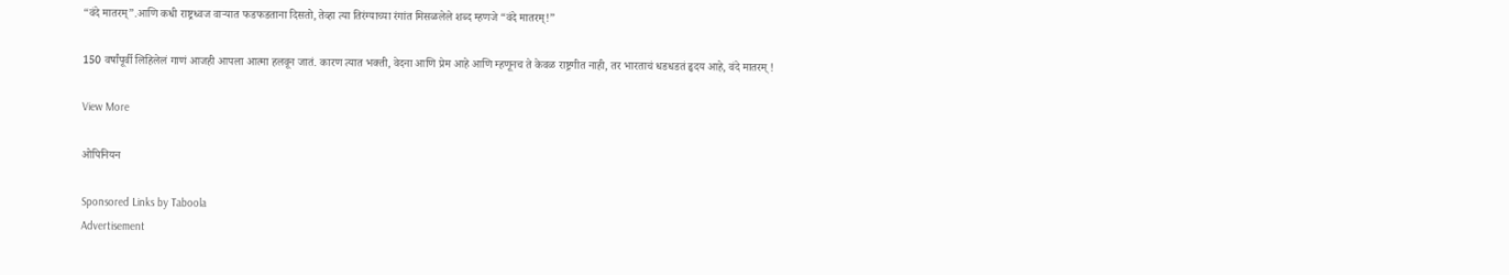“वंदे मातरम्”.आणि कधी राष्ट्रध्वज वाऱ्यात फडफडताना दिसतो, तेव्हा त्या तिरंग्याच्या रंगांत मिसळलेले शब्द म्हणजे “वंदे मातरम्!”

150 वर्षांपूर्वी लिहिलेलं गाणं आजही आपला आत्मा हलवून जातं. कारण त्यात भक्ती, वेदना आणि प्रेम आहे आणि म्हणूनच ते केवळ राष्ट्रगीत नाही, तर भारताचं धडधडतं हृदय आहे, वंदे मातरम् !

View More

ओपिनियन

Sponsored Links by Taboola
Advertisement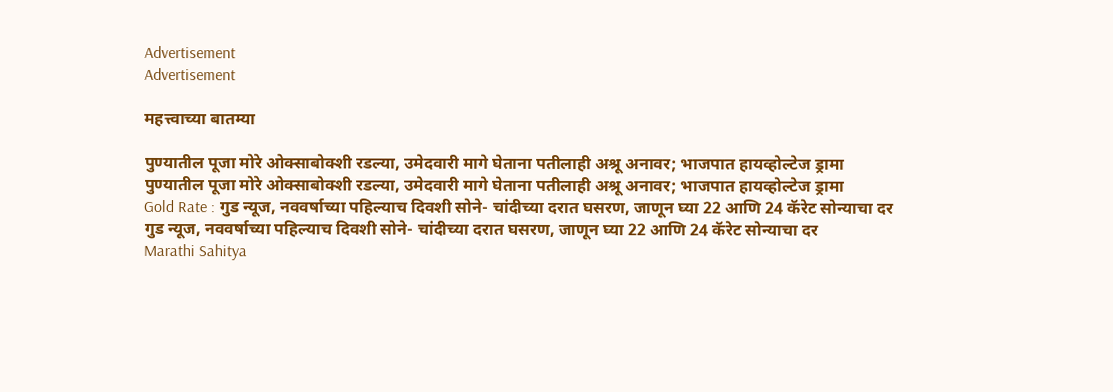Advertisement
Advertisement

महत्त्वाच्या बातम्या

पुण्यातील पूजा मोरे ओक्साबोक्शी रडल्या, उमेदवारी मागे घेताना पतीलाही अश्रू अनावर; भाजपात हायव्होल्टेज ड्रामा
पुण्यातील पूजा मोरे ओक्साबोक्शी रडल्या, उमेदवारी मागे घेताना पतीलाही अश्रू अनावर; भाजपात हायव्होल्टेज ड्रामा
Gold Rate : गुड न्यूज, नववर्षाच्या पहिल्याच दिवशी सोने- चांदीच्या दरात घसरण, जाणून घ्या 22 आणि 24 कॅरेट सोन्याचा दर
गुड न्यूज, नववर्षाच्या पहिल्याच दिवशी सोने- चांदीच्या दरात घसरण, जाणून घ्या 22 आणि 24 कॅरेट सोन्याचा दर
Marathi Sahitya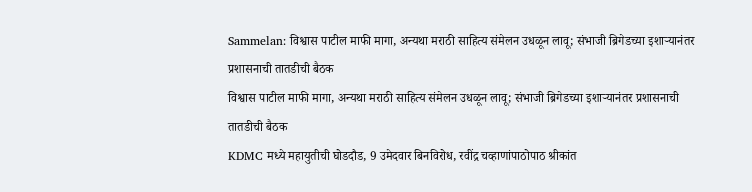Sammelan: विश्वास पाटील माफी मागा, अन्यथा मराठी साहित्य संमेलन उधळून लावू; संभाजी ब्रिगेडच्या इशाऱ्यानंतर प्रशासनाची तातडीची बैठक
विश्वास पाटील माफी मागा, अन्यथा मराठी साहित्य संमेलन उधळून लावू; संभाजी ब्रिगेडच्या इशाऱ्यानंतर प्रशासनाची तातडीची बैठक
KDMC मध्ये महायुतीची घोडदौड, 9 उमेदवार बिनविरोध, रवींद्र चव्हाणांपाठोपाठ श्रीकांत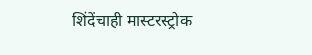शिंदेंचाही मास्टरस्ट्रोक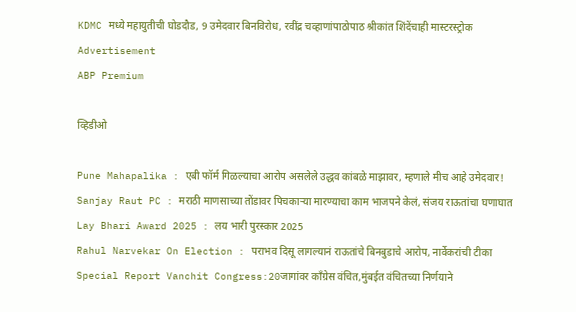KDMC मध्ये महायुतीची घोडदौड, 9 उमेदवार बिनविरोध, रवींद्र चव्हाणांपाठोपाठ श्रीकांत शिंदेंचाही मास्टरस्ट्रोक
Advertisement
ABP Premium

व्हिडीओ

Pune Mahapalika : एबी फॉर्म गिळल्याचा आरोप असलेले उद्धव कांबळे माझावर, म्हणाले मीच आहे उमेदवार!
Sanjay Raut PC : मराठी माणसाच्या तोंडावर पिचकाऱ्या मारण्याचा काम भाजपने केलं, संजय राऊतांचा घणाघात
Lay Bhari Award 2025 : लय भारी पुरस्कार 2025
Rahul Narvekar On Election : पराभव दिसू लागल्यानं राऊतांचे बिनबुडाचे आरोप, नार्वेकरांची टीका
Special Report Vanchit Congress:20जागांवर काँग्रेस वंचित,मुंबईत वंचितच्या निर्णयाने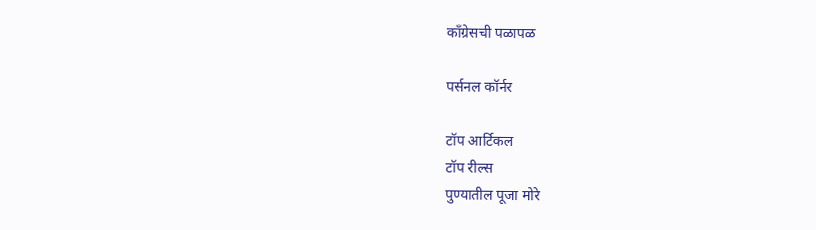काँग्रेसची पळापळ

पर्सनल कॉर्नर

टॉप आर्टिकल
टॉप रील्स
पुण्यातील पूजा मोरे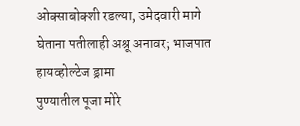ओक्साबोक्शी रडल्या, उमेदवारी मागे घेताना पतीलाही अश्रू अनावर; भाजपात हायव्होल्टेज ड्रामा
पुण्यातील पूजा मोरे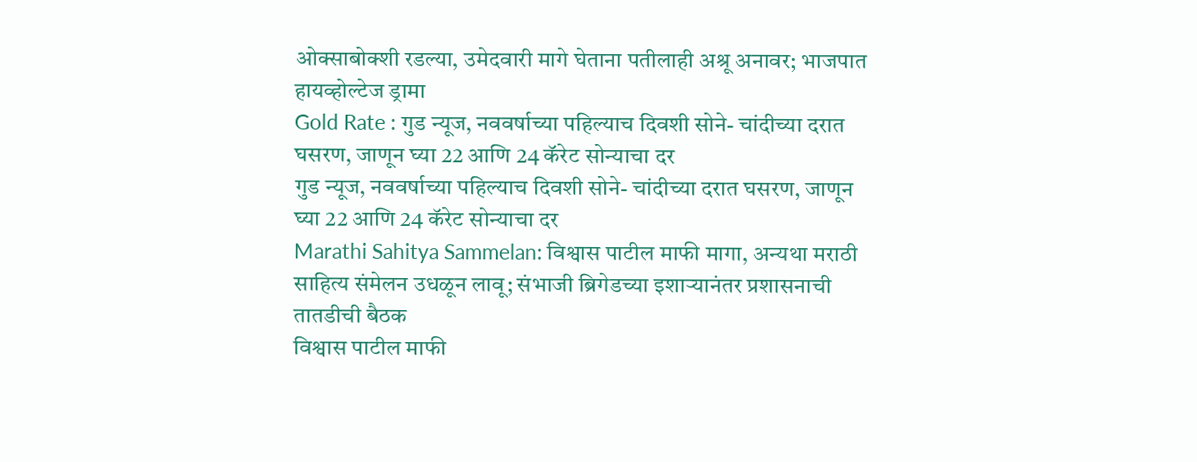ओक्साबोक्शी रडल्या, उमेदवारी मागे घेताना पतीलाही अश्रू अनावर; भाजपात हायव्होल्टेज ड्रामा
Gold Rate : गुड न्यूज, नववर्षाच्या पहिल्याच दिवशी सोने- चांदीच्या दरात घसरण, जाणून घ्या 22 आणि 24 कॅरेट सोन्याचा दर
गुड न्यूज, नववर्षाच्या पहिल्याच दिवशी सोने- चांदीच्या दरात घसरण, जाणून घ्या 22 आणि 24 कॅरेट सोन्याचा दर
Marathi Sahitya Sammelan: विश्वास पाटील माफी मागा, अन्यथा मराठी साहित्य संमेलन उधळून लावू; संभाजी ब्रिगेडच्या इशाऱ्यानंतर प्रशासनाची तातडीची बैठक
विश्वास पाटील माफी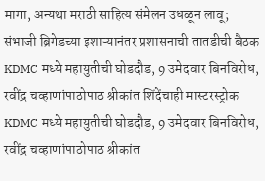मागा, अन्यथा मराठी साहित्य संमेलन उधळून लावू; संभाजी ब्रिगेडच्या इशाऱ्यानंतर प्रशासनाची तातडीची बैठक
KDMC मध्ये महायुतीची घोडदौड, 9 उमेदवार बिनविरोध, रवींद्र चव्हाणांपाठोपाठ श्रीकांत शिंदेंचाही मास्टरस्ट्रोक
KDMC मध्ये महायुतीची घोडदौड, 9 उमेदवार बिनविरोध, रवींद्र चव्हाणांपाठोपाठ श्रीकांत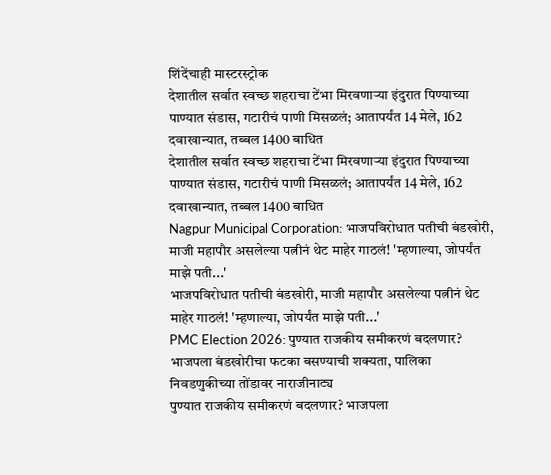शिंदेंचाही मास्टरस्ट्रोक
देशातील सर्वात स्वच्छ शहराचा टेंभा मिरवणाऱ्या इंदुरात पिण्याच्या पाण्यात संडास, गटारीचं पाणी मिसळलं; आतापर्यंत 14 मेले, 162 दवाखान्यात, तब्बल 1400 बाधित
देशातील सर्वात स्वच्छ शहराचा टेंभा मिरवणाऱ्या इंदुरात पिण्याच्या पाण्यात संडास, गटारीचं पाणी मिसळलं; आतापर्यंत 14 मेले, 162 दवाखान्यात, तब्बल 1400 बाधित
Nagpur Municipal Corporation: भाजपविरोधात पतीची बंडखोरी, माजी महापौर असलेल्या पत्नीनं थेट माहेर गाठलं! 'म्हणाल्या, जोपर्यंत माझे पती...'
भाजपविरोधात पतीची बंडखोरी, माजी महापौर असलेल्या पत्नीनं थेट माहेर गाठलं! 'म्हणाल्या, जोपर्यंत माझे पती...'
PMC Election 2026: पुण्यात राजकीय समीकरणं बदलणार? भाजपला बंडखोरीचा फटका बसण्याची शक्यता, पालिका निवडणुकीच्या तोंडावर नाराजीनाट्य
पुण्यात राजकीय समीकरणं बदलणार? भाजपला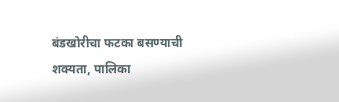बंडखोरीचा फटका बसण्याची शक्यता, पालिका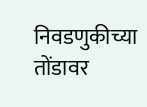निवडणुकीच्या तोंडावर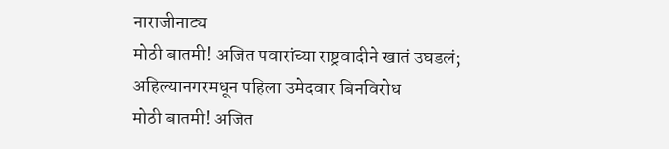नाराजीनाट्य
मोठी बातमी! अजित पवारांच्या राष्ट्रवादीने खातं उघडलं; अहिल्यानगरमधून पहिला उमेदवार बिनविरोध
मोठी बातमी! अजित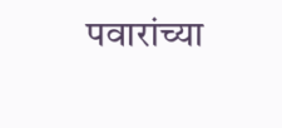पवारांच्या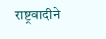राष्ट्रवादीने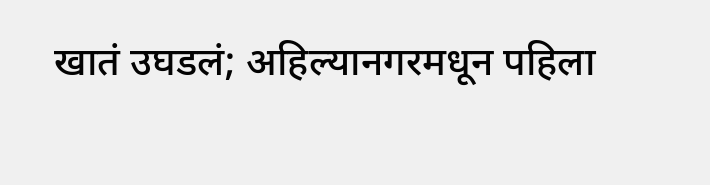खातं उघडलं; अहिल्यानगरमधून पहिला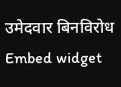उमेदवार बिनविरोध
Embed widget